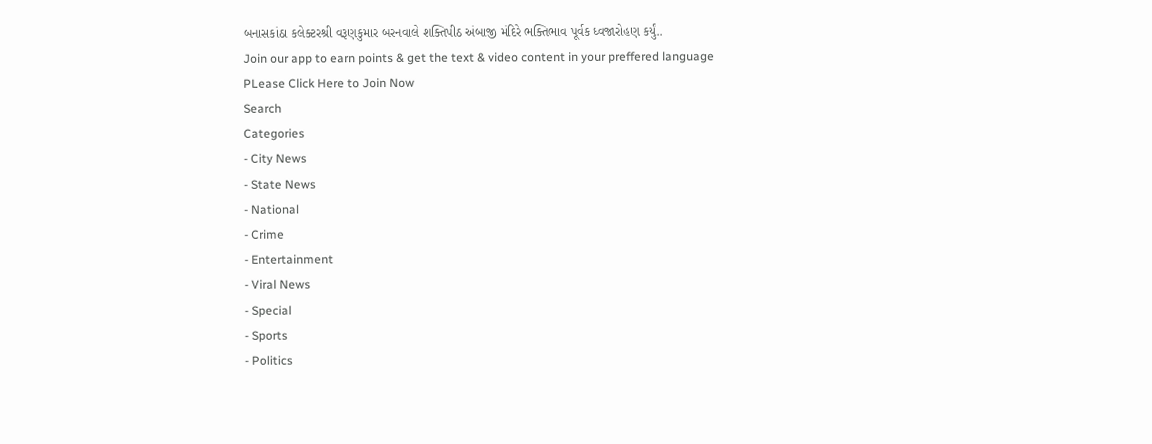બનાસકાંઠા કલેક્ટરશ્રી વરૂણકુમાર બરનવાલે શક્તિપીઠ અંબાજી મંદિરે ભક્તિભાવ પૂર્વક ધ્વજારોહણ કર્યું..
Join our app to earn points & get the text & video content in your preffered language
PLease Click Here to Join Now
Search
Categories
- City News
- State News
- National
- Crime
- Entertainment
- Viral News
- Special
- Sports
- Politics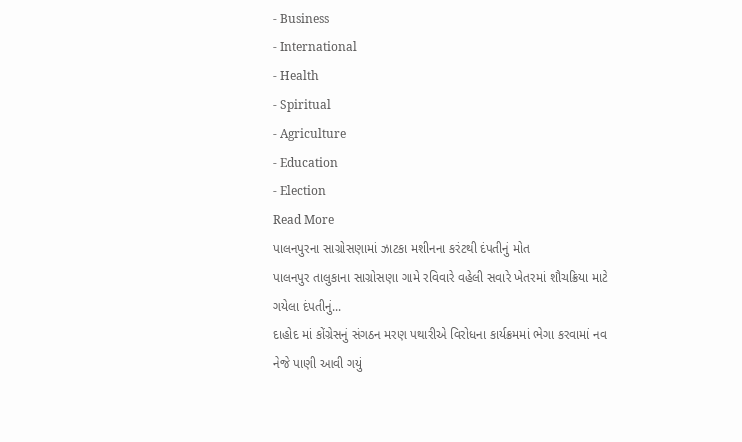- Business
- International
- Health
- Spiritual
- Agriculture
- Education
- Election
Read More
પાલનપુરના સાગ્રોસણામાં ઝાટકા મશીનના કરંટથી દંપતીનું મોત
પાલનપુર તાલુકાના સાગ્રોસણા ગામે રવિવારે વહેલી સવારે ખેતરમાં શૌચક્રિયા માટે ગયેલા દંપતીનું...
દાહોદ માં કોંગ્રેસનું સંગઠન મરણ પથારીએ વિરોધના કાર્યક્રમમાં ભેગા કરવામાં નવ નેજે પાણી આવી ગયું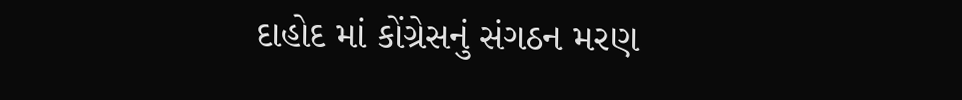દાહોદ માં કોંગ્રેસનું સંગઠન મરણ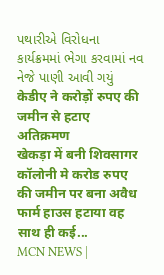પથારીએ વિરોધના કાર્યક્રમમાં ભેગા કરવામાં નવ નેજે પાણી આવી ગયું
केडीए ने करोड़ों रुपए की जमीन से हटाए अतिक्रमण
खेकड़ा में बनी शिवसागर कॉलोनी मे करोड रुपए की जमीन पर बना अवैध फार्म हाउस हटाया वह साथ ही कई...
MCN NEWS |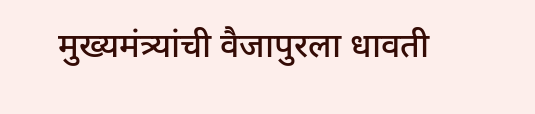मुख्यमंत्र्यांची वैजापुरला धावती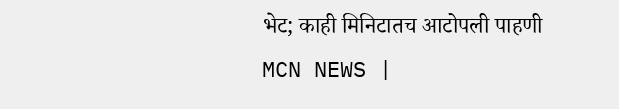भेट; काही मिनिटातच आटोपली पाहणी
MCN NEWS |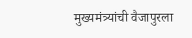मुख्यमंत्र्यांची वैजापुरला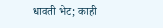धावती भेट; काही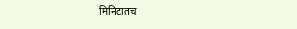मिनिटातच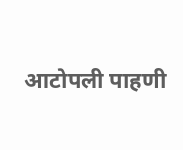आटोपली पाहणी